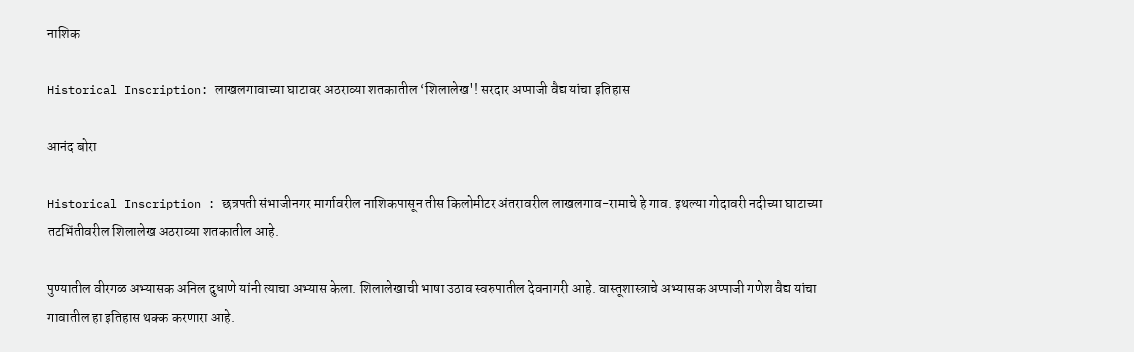नाशिक

Historical Inscription: लाखलगावाच्या घाटावर अठराव्या शतकातील ‘शिलालेख'! सरदार अप्पाजी वैद्य यांचा इतिहास

आनंद बोरा

Historical Inscription : छत्रपती संभाजीनगर मार्गावरील नाशिकपासून तीस किलोमीटर अंतरावरील लाखलगाव-रामाचे हे गाव. इथल्या गोदावरी नदीच्या घाटाच्या तटभिंतीवरील शिलालेख अठराव्या शतकातील आहे.

पुण्यातील वीरगळ अभ्यासक अनिल दुधाणे यांनी त्याचा अभ्यास केला. शिलालेखाची भाषा उठाव स्वरुपातील देवनागरी आहे. वास्तूशास्त्राचे अभ्यासक अप्पाजी गणेश वैद्य यांचा गावातील हा इतिहास थक्क करणारा आहे.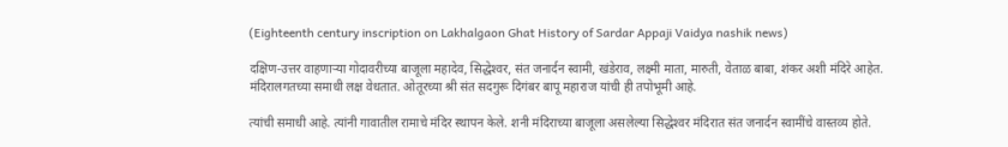(Eighteenth century inscription on Lakhalgaon Ghat History of Sardar Appaji Vaidya nashik news)

दक्षिण-उत्तर वाहणाऱ्या गोदावरीच्या बाजूला महादेव, सिद्धेश्‍वर, संत जनार्दन स्वामी, खंडेराव, लक्ष्मी माता, मारुती, वेताळ बाबा, शंकर अशी मंदिरे आहेत. मंदिरालगतच्या समाधी लक्ष वेधतात. ओतूरच्या श्री संत सदगुरू दिगंबर बापू महाराज यांची ही तपोभूमी आहे.

त्यांची समाधी आहे. त्यांनी गावातील रामाचे मंदिर स्थापन केले. शनी मंदिराच्या बाजूला असलेल्या सिद्धेश्‍वर मंदिरात संत जनार्दन स्वामींचे वास्तव्य होते.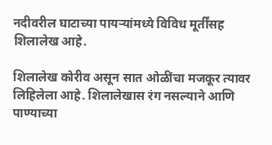नदीवरील घाटाच्या पायऱ्यांमध्ये विविध मूर्तींसह शिलालेख आहे.

शिलालेख कोरीव असून सात ओळींचा मजकूर त्यावर लिहिलेला आहे. शिलालेखास रंग नसल्याने आणि पाण्याच्या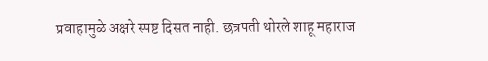प्रवाहामुळे अक्षरे स्पष्ट दिसत नाही. छत्रपती थोरले शाहू महाराज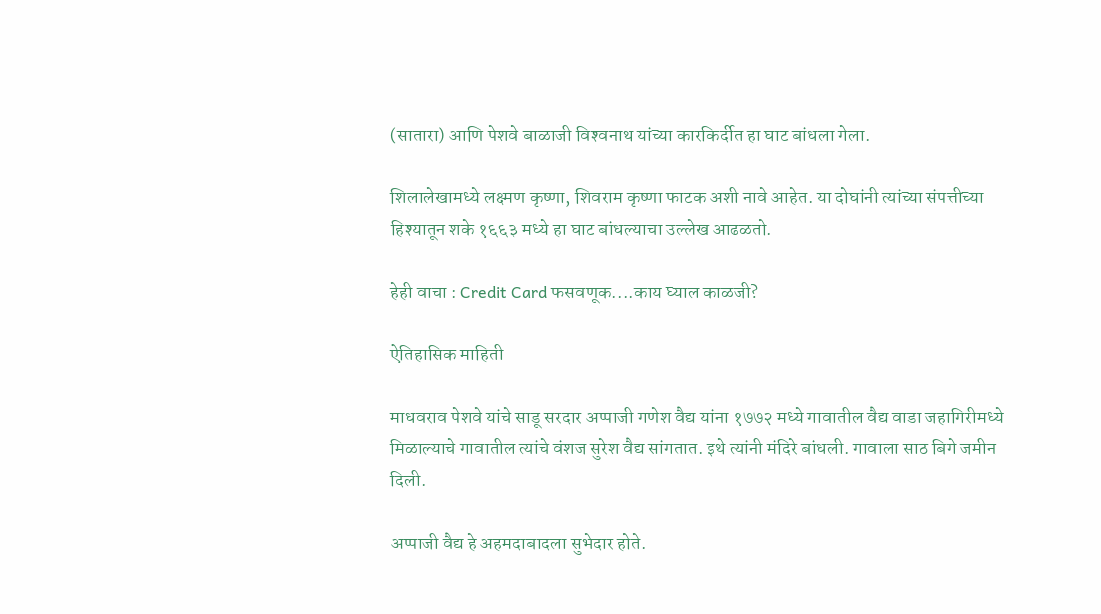(सातारा) आणि पेशवे बाळाजी विश्‍वनाथ यांच्या कारकिर्दीत हा घाट बांधला गेला.

शिलालेखामध्ये लक्ष्मण कृष्णा, शिवराम कृष्णा फाटक अशी नावे आहेत. या दोघांनी त्यांच्या संपत्तीच्या हिश्‍यातून शके १६६३ मध्ये हा घाट बांधल्याचा उल्लेख आढळतो.

हेही वाचा : Credit Card फसवणूक....काय घ्याल काळजी?

ऐतिहासिक माहिती

माधवराव पेशवे यांचे साडू सरदार अप्पाजी गणेश वैद्य यांना १७७२ मध्ये गावातील वैद्य वाडा जहागिरीमध्ये मिळाल्याचे गावातील त्यांचे वंशज सुरेश वैद्य सांगतात. इथे त्यांनी मंदिरे बांधली. गावाला साठ बिगे जमीन दिली.

अप्पाजी वैद्य हे अहमदाबादला सुभेदार होते.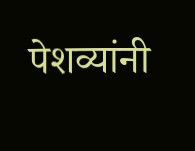पेशव्यांनी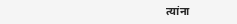त्यांना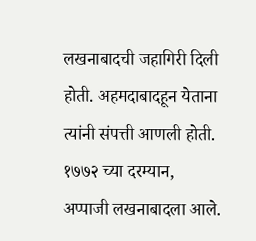लखनाबादची जहागिरी दिली होती. अहमदाबादहून येताना त्यांनी संपत्ती आणली होती. १७७२ च्या दरम्यान, अप्पाजी लखनाबादला आले.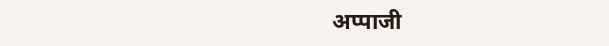अप्पाजी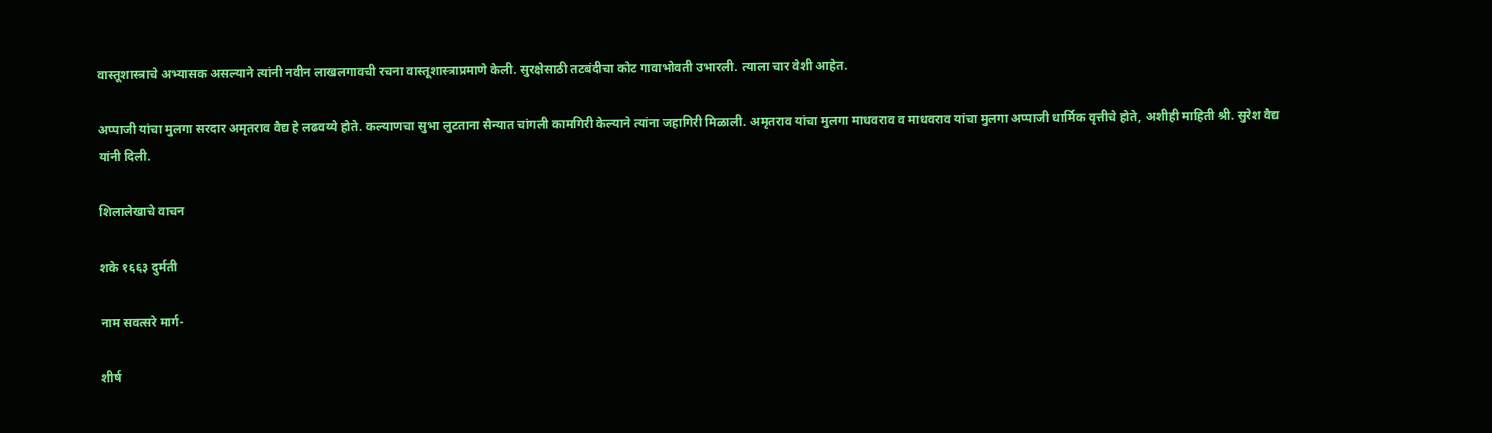वास्तूशास्त्राचे अभ्यासक असल्याने त्यांनी नवीन लाखलगावची रचना वास्तूशास्त्राप्रमाणे केली. सुरक्षेसाठी तटबंदीचा कोट गावाभोवती उभारली. त्याला चार वेशी आहेत.

अप्पाजी यांचा मुलगा सरदार अमृतराव वैद्य हे लढवय्ये होते. कल्याणचा सुभा लुटताना सैन्यात चांगली कामगिरी केल्याने त्यांना जहागिरी मिळाली. अमृतराव यांचा मुलगा माधवराव व माधवराव यांचा मुलगा अप्पाजी धार्मिक वृत्तीचे होते, अशीही माहिती श्री. सुरेश वैद्य यांनी दिली.

शिलालेखाचे वाचन

शके १६६३ दुर्मती

नाम सवत्सरे मार्ग-

शीर्ष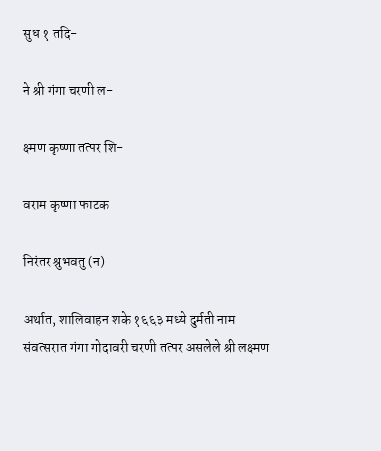सुध १ तदि-

ने श्री गंगा चरणी ल-

क्ष्मण कृष्णा तत्पर शि-

वराम कृष्णा फाटक

निरंतर श्रुभवतु (न)

अर्थात, शालिवाहन शके १६६३ मध्ये दुर्मती नाम संवत्सरात गंगा गोदावरी चरणी तत्पर असलेले श्री लक्ष्मण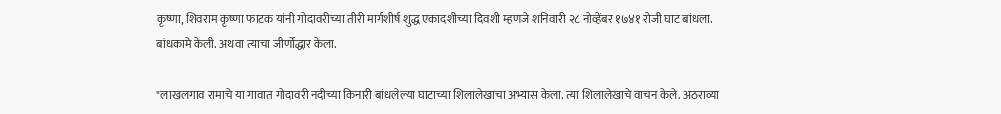कृष्णा, शिवराम कृष्णा फाटक यांनी गोदावरीच्या तीरी मार्गशीर्ष शुद्ध एकादशीच्या दिवशी म्हणजे शनिवारी २८ नोव्हेंबर १७४१ रोजी घाट बांधला. बांधकामे केली. अथवा त्याचा जीर्णोद्धार केला.

"लाखलगाव रामाचे या गावात गोदावरी नदीच्या किनारी बांधलेल्या घाटाच्या शिलालेखाचा अभ्यास केला. त्या शिलालेखाचे वाचन केले. अठराव्या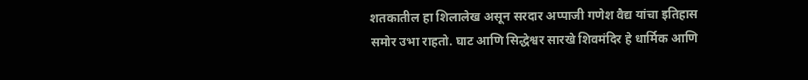शतकातील हा शिलालेख असून सरदार अप्पाजी गणेश वैद्य यांचा इतिहास समोर उभा राहतो. घाट आणि सिद्धेश्वर सारखे शिवमंदिर हे धार्मिक आणि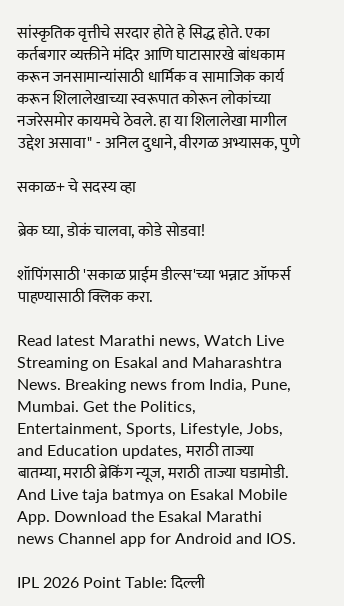सांस्कृतिक वृत्तीचे सरदार होते हे सिद्ध होते. एका कर्तबगार व्यक्तीने मंदिर आणि घाटासारखे बांधकाम करून जनसामान्यांसाठी धार्मिक व सामाजिक कार्य करून शिलालेखाच्या स्वरूपात कोरून लोकांच्या नजरेसमोर कायमचे ठेवले. हा या शिलालेखा मागील उद्देश असावा" - अनिल दुधाने, वीरगळ अभ्यासक, पुणे

सकाळ+ चे सदस्य व्हा

ब्रेक घ्या, डोकं चालवा, कोडे सोडवा!

शॉपिंगसाठी 'सकाळ प्राईम डील्स'च्या भन्नाट ऑफर्स पाहण्यासाठी क्लिक करा.

Read latest Marathi news, Watch Live Streaming on Esakal and Maharashtra News. Breaking news from India, Pune, Mumbai. Get the Politics, Entertainment, Sports, Lifestyle, Jobs, and Education updates, मराठी ताज्या बातम्या, मराठी ब्रेकिंग न्यूज, मराठी ताज्या घडामोडी. And Live taja batmya on Esakal Mobile App. Download the Esakal Marathi news Channel app for Android and IOS.

IPL 2026 Point Table: दिल्ली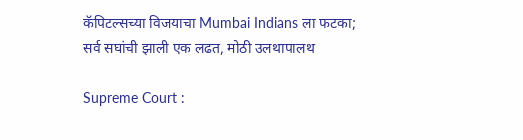कॅपिटल्सच्या विजयाचा Mumbai Indians ला फटका; सर्व सघांची झाली एक लढत, मोठी उलथापालथ

Supreme Court :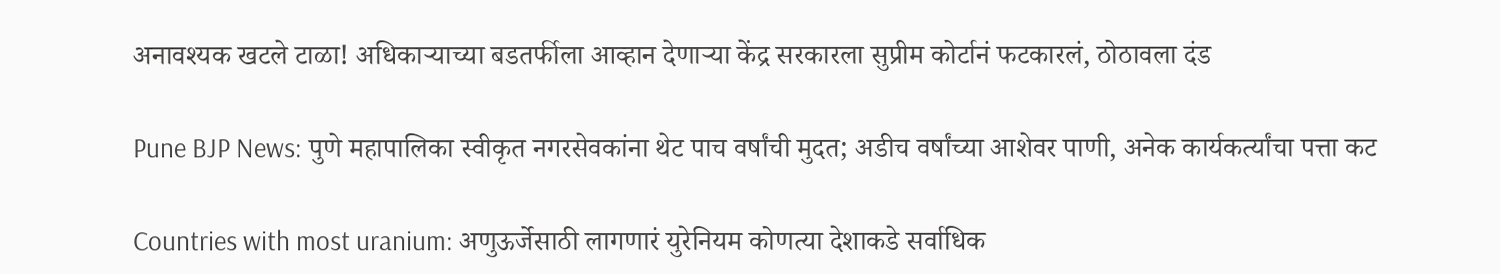अनावश्यक खटले टाळा! अधिकाऱ्याच्या बडतर्फीला आव्हान देणाऱ्या केंद्र सरकारला सुप्रीम कोर्टानं फटकारलं, ठोठावला दंड

Pune BJP News: पुणे महापालिका स्वीकृत नगरसेवकांना थेट पाच वर्षांची मुदत; अडीच वर्षांच्या आशेवर पाणी, अनेक कार्यकर्त्यांचा पत्ता कट

Countries with most uranium: अणुऊर्जेसाठी लागणारं युरेनियम कोणत्या देशाकडे सर्वाधिक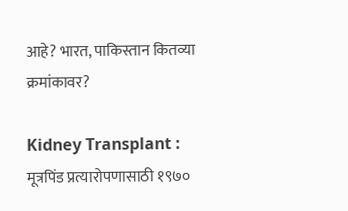आहे? भारत, पाकिस्तान कितव्या क्रमांकावर?

Kidney Transplant : मूत्रपिंड प्रत्यारोपणासाठी १९७०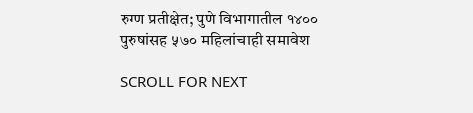रुग्ण प्रतीक्षेत; पुणे विभागातील १४०० पुरुषांसह ५७० महिलांचाही समावेश

SCROLL FOR NEXT